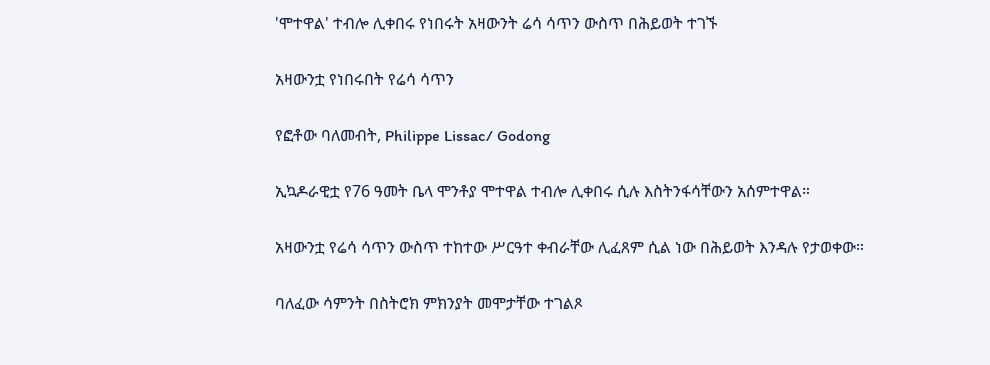'ሞተዋል' ተብሎ ሊቀበሩ የነበሩት አዛውንት ሬሳ ሳጥን ውስጥ በሕይወት ተገኙ

አዛውንቷ የነበሩበት የሬሳ ሳጥን

የፎቶው ባለመብት, Philippe Lissac/ Godong

ኢኳዶራዊቷ የ76 ዓመት ቤላ ሞንቶያ ሞተዋል ተብሎ ሊቀበሩ ሲሉ እስትንፋሳቸውን አሰምተዋል።

አዛውንቷ የሬሳ ሳጥን ውስጥ ተከተው ሥርዓተ ቀብራቸው ሊፈጸም ሲል ነው በሕይወት እንዳሉ የታወቀው።

ባለፈው ሳምንት በስትሮክ ምክንያት መሞታቸው ተገልጾ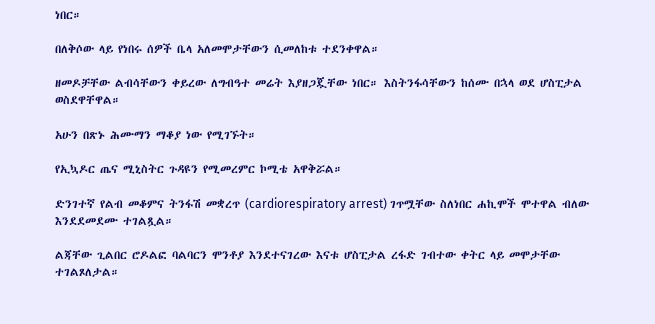ነበር።

በለቅሶው ላይ የነበሩ ሰዎች ቤላ አለመሞታቸውን ሲመለከቱ ተደንቀዋል።

ዘመዶቻቸው ልብሳቸውን ቀይረው ለግብዓተ መሬት እያዘጋጇቸው ነበር። እስትንፋሳቸውን ከሰሙ በኋላ ወደ ሆስፒታል ወስደዋቸዋል።

አሁን በጽኑ ሕሙማን ማቆያ ነው የሚገኙት።

የኢኳዶር ጤና ሚኒስትር ጉዳዩን የሚመረምር ኮሚቴ አዋቅሯል።

ድንገተኛ የልብ መቆምና ትንፋሽ መቋረጥ (cardiorespiratory arrest) ገጥሟቸው ስለነበር ሐኪሞች ሞተዋል ብለው እንደደመደሙ ተገልጿል።

ልጃቸው ጊልበር ሮዶልፎ ባልባርን ሞንቶያ እንደተናገረው እናቱ ሆስፒታል ረፋድ ገብተው ቀትር ላይ መሞታቸው ተገልጾለታል።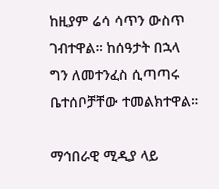ከዚያም ሬሳ ሳጥን ውስጥ ገብተዋል። ከሰዓታት በኋላ ግን ለመተንፈስ ሲጣጣሩ ቤተሰቦቻቸው ተመልክተዋል።

ማኅበራዊ ሚዲያ ላይ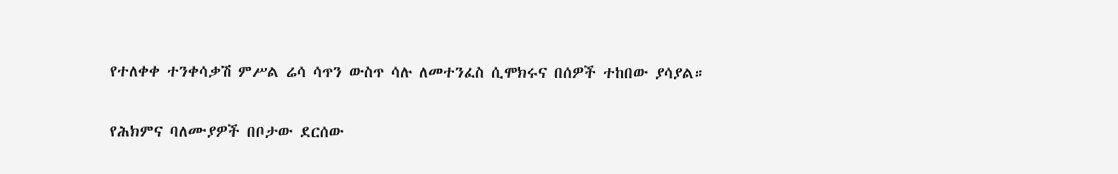የተለቀቀ ተንቀሳቃሽ ምሥል ሬሳ ሳጥን ውስጥ ሳሉ ለመተንፈስ ሲሞክሩና በሰዎች ተከበው ያሳያል።

የሕክምና ባለሙያዎች በቦታው ደርሰው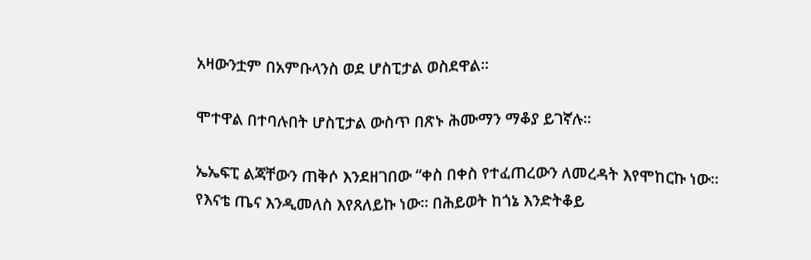አዛውንቷም በአምቡላንስ ወደ ሆስፒታል ወስደዋል።

ሞተዋል በተባሉበት ሆስፒታል ውስጥ በጽኑ ሕሙማን ማቆያ ይገኛሉ።

ኤኤፍፒ ልጃቸውን ጠቅሶ እንደዘገበው “ቀስ በቀስ የተፈጠረውን ለመረዳት እየሞከርኩ ነው። የእናቴ ጤና እንዲመለስ እየጸለይኩ ነው። በሕይወት ከጎኔ እንድትቆይ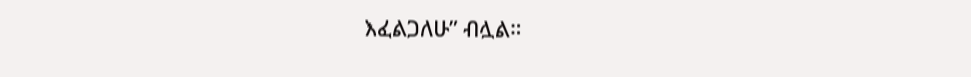እፈልጋለሁ” ብሏል።